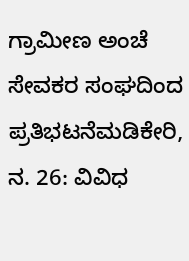ಗ್ರಾಮೀಣ ಅಂಚೆ ಸೇವಕರ ಸಂಘದಿಂದ ಪ್ರತಿಭಟನೆಮಡಿಕೇರಿ, ನ. 26: ವಿವಿಧ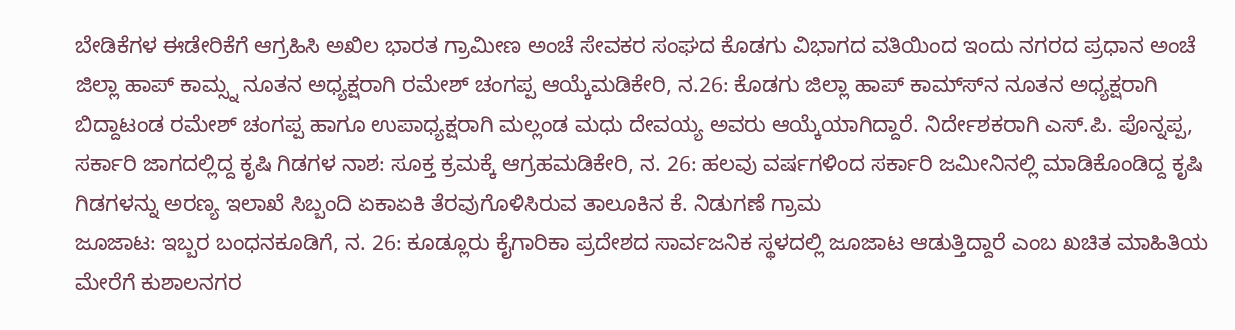ಬೇಡಿಕೆಗಳ ಈಡೇರಿಕೆಗೆ ಆಗ್ರಹಿಸಿ ಅಖಿಲ ಭಾರತ ಗ್ರಾಮೀಣ ಅಂಚೆ ಸೇವಕರ ಸಂಘದ ಕೊಡಗು ವಿಭಾಗದ ವತಿಯಿಂದ ಇಂದು ನಗರದ ಪ್ರಧಾನ ಅಂಚೆ
ಜಿಲ್ಲಾ ಹಾಪ್ ಕಾಮ್ಸ್ನ ನೂತನ ಅಧ್ಯಕ್ಷರಾಗಿ ರಮೇಶ್ ಚಂಗಪ್ಪ ಆಯ್ಕೆಮಡಿಕೇರಿ, ನ.26: ಕೊಡಗು ಜಿಲ್ಲಾ ಹಾಪ್ ಕಾಮ್ಸ್‍ನ ನೂತನ ಅಧ್ಯಕ್ಷರಾಗಿ ಬಿದ್ದಾಟಂಡ ರಮೇಶ್ ಚಂಗಪ್ಪ ಹಾಗೂ ಉಪಾಧ್ಯಕ್ಷರಾಗಿ ಮಲ್ಲಂಡ ಮಧು ದೇವಯ್ಯ ಅವರು ಆಯ್ಕೆಯಾಗಿದ್ದಾರೆ. ನಿರ್ದೇಶಕರಾಗಿ ಎಸ್.ಪಿ. ಪೊನ್ನಪ್ಪ,
ಸರ್ಕಾರಿ ಜಾಗದಲ್ಲಿದ್ದ ಕೃಷಿ ಗಿಡಗಳ ನಾಶ: ಸೂಕ್ತ ಕ್ರಮಕ್ಕೆ ಆಗ್ರಹಮಡಿಕೇರಿ, ನ. 26: ಹಲವು ವರ್ಷಗಳಿಂದ ಸರ್ಕಾರಿ ಜಮೀನಿನಲ್ಲಿ ಮಾಡಿಕೊಂಡಿದ್ದ ಕೃಷಿ ಗಿಡಗಳನ್ನು ಅರಣ್ಯ ಇಲಾಖೆ ಸಿಬ್ಬಂದಿ ಏಕಾಏಕಿ ತೆರವುಗೊಳಿಸಿರುವ ತಾಲೂಕಿನ ಕೆ. ನಿಡುಗಣೆ ಗ್ರಾಮ
ಜೂಜಾಟ: ಇಬ್ಬರ ಬಂಧನಕೂಡಿಗೆ, ನ. 26: ಕೂಡ್ಲೂರು ಕೈಗಾರಿಕಾ ಪ್ರದೇಶದ ಸಾರ್ವಜನಿಕ ಸ್ಥಳದಲ್ಲಿ ಜೂಜಾಟ ಆಡುತ್ತಿದ್ದಾರೆ ಎಂಬ ಖಚಿತ ಮಾಹಿತಿಯ ಮೇರೆಗೆ ಕುಶಾಲನಗರ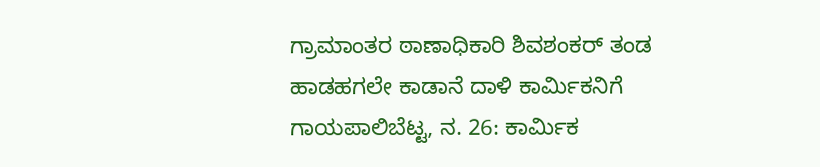ಗ್ರಾಮಾಂತರ ಠಾಣಾಧಿಕಾರಿ ಶಿವಶಂಕರ್ ತಂಡ
ಹಾಡಹಗಲೇ ಕಾಡಾನೆ ದಾಳಿ ಕಾರ್ಮಿಕನಿಗೆ ಗಾಯಪಾಲಿಬೆಟ್ಟ, ನ. 26: ಕಾರ್ಮಿಕ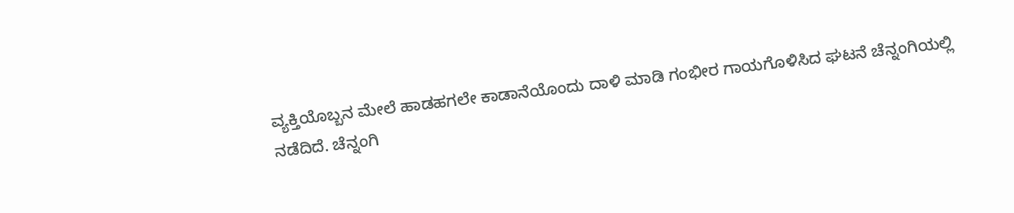ವ್ಯಕ್ತಿಯೊಬ್ಬನ ಮೇಲೆ ಹಾಡಹಗಲೇ ಕಾಡಾನೆಯೊಂದು ದಾಳಿ ಮಾಡಿ ಗಂಭೀರ ಗಾಯಗೊಳಿಸಿದ ಘಟನೆ ಚೆನ್ನಂಗಿಯಲ್ಲಿ ನಡೆದಿದೆ. ಚೆನ್ನಂಗಿ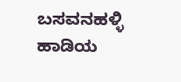ಬಸವನಹಳ್ಳಿ ಹಾಡಿಯ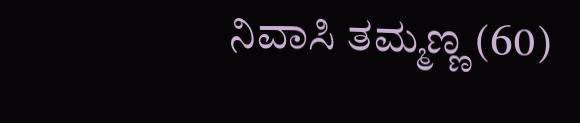ನಿವಾಸಿ ತಮ್ಮಣ್ಣ (60)